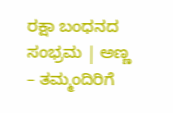ರಕ್ಷಾ ಬಂಧನದ ಸಂಭ್ರಮ | ಅಣ್ಣ – ತಮ್ಮಂದಿರಿಗೆ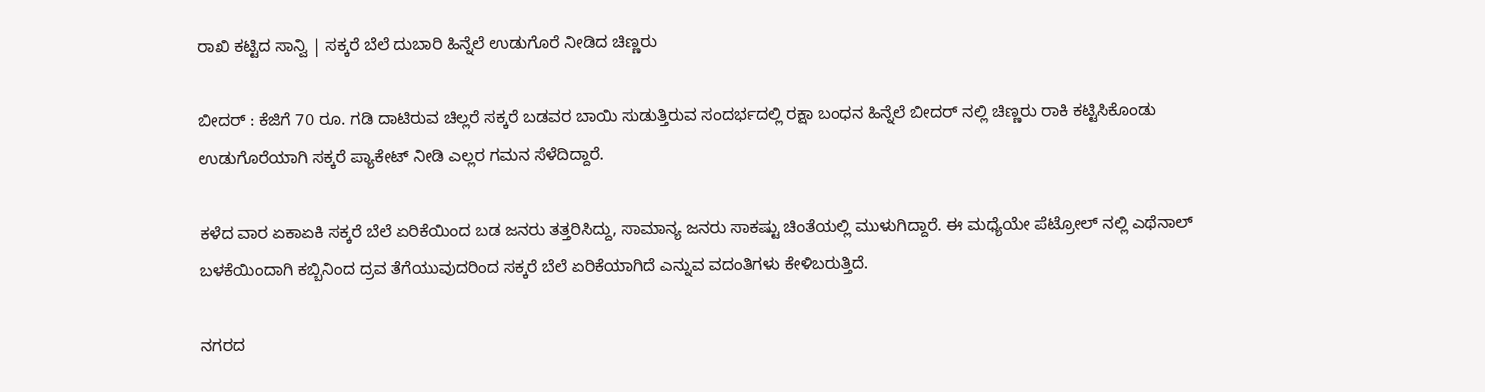ರಾಖಿ ಕಟ್ಟಿದ ಸಾನ್ವಿ | ಸಕ್ಕರೆ ಬೆಲೆ ದುಬಾರಿ ಹಿನ್ನೆಲೆ ಉಡುಗೊರೆ ನೀಡಿದ ಚಿಣ್ಣರು

ಬೀದರ್ : ಕೆಜಿಗೆ 70 ರೂ. ಗಡಿ ದಾಟಿರುವ ಚಿಲ್ಲರೆ ಸಕ್ಕರೆ ಬಡವರ ಬಾಯಿ ಸುಡುತ್ತಿರುವ ಸಂದರ್ಭದಲ್ಲಿ ರಕ್ಷಾ ಬಂಧನ ಹಿನ್ನೆಲೆ ಬೀದರ್ ನಲ್ಲಿ ಚಿಣ್ಣರು ರಾಕಿ ಕಟ್ಟಿಸಿಕೊಂಡು ಉಡುಗೊರೆಯಾಗಿ ಸಕ್ಕರೆ ಪ್ಯಾಕೇಟ್ ನೀಡಿ ಎಲ್ಲರ ಗಮನ ಸೆಳೆದಿದ್ದಾರೆ.

ಕಳೆದ ವಾರ ಏಕಾಏಕಿ ಸಕ್ಕರೆ ಬೆಲೆ ಏರಿಕೆಯಿಂದ ಬಡ ಜನರು ತತ್ತರಿಸಿದ್ದು, ಸಾಮಾನ್ಯ ಜನರು ಸಾಕಷ್ಟು ಚಿಂತೆಯಲ್ಲಿ ಮುಳುಗಿದ್ದಾರೆ. ಈ ಮಧ್ಯೆಯೇ ಪೆಟ್ರೋಲ್ ನಲ್ಲಿ ಎಥೆನಾಲ್ ಬಳಕೆಯಿಂದಾಗಿ ಕಬ್ಬಿನಿಂದ ದ್ರವ ತೆಗೆಯುವುದರಿಂದ ಸಕ್ಕರೆ ಬೆಲೆ ಏರಿಕೆಯಾಗಿದೆ ಎನ್ನುವ ವದಂತಿಗಳು ಕೇಳಿಬರುತ್ತಿದೆ.

ನಗರದ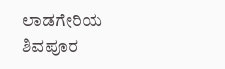ಲಾಡಗೇರಿಯ ಶಿವಪೂರ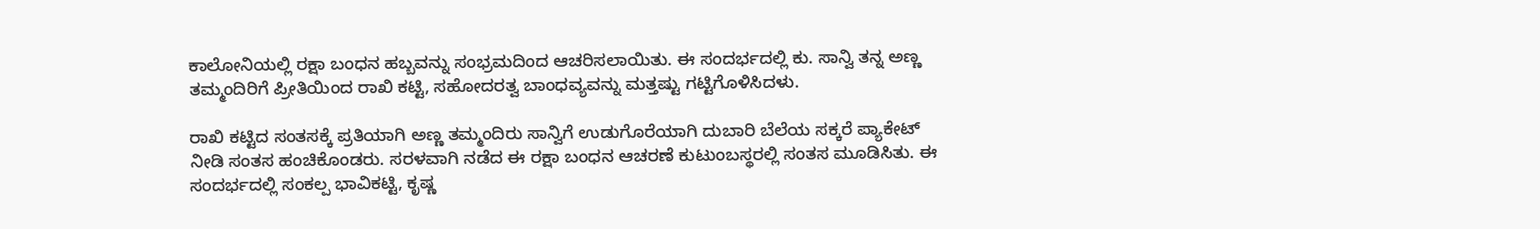ಕಾಲೋನಿಯಲ್ಲಿ ರಕ್ಷಾ ಬಂಧನ ಹಬ್ಬವನ್ನು ಸಂಭ್ರಮದಿಂದ ಆಚರಿಸಲಾಯಿತು. ಈ ಸಂದರ್ಭದಲ್ಲಿ ಕು. ಸಾನ್ವಿ ತನ್ನ ಅಣ್ಣ ತಮ್ಮಂದಿರಿಗೆ ಪ್ರೀತಿಯಿಂದ ರಾಖಿ ಕಟ್ಟಿ, ಸಹೋದರತ್ವ ಬಾಂಧವ್ಯವನ್ನು ಮತ್ತಷ್ಟು ಗಟ್ಟಿಗೊಳಿಸಿದಳು.

ರಾಖಿ ಕಟ್ಟಿದ ಸಂತಸಕ್ಕೆ ಪ್ರತಿಯಾಗಿ ಅಣ್ಣ ತಮ್ಮಂದಿರು ಸಾನ್ವಿಗೆ ಉಡುಗೊರೆಯಾಗಿ ದುಬಾರಿ ಬೆಲೆಯ ಸಕ್ಕರೆ ಪ್ಯಾಕೇಟ್ ನೀಡಿ ಸಂತಸ ಹಂಚಿಕೊಂಡರು. ಸರಳವಾಗಿ ನಡೆದ ಈ ರಕ್ಷಾ ಬಂಧನ ಆಚರಣೆ ಕುಟುಂಬಸ್ಥರಲ್ಲಿ ಸಂತಸ ಮೂಡಿಸಿತು. ಈ ಸಂದರ್ಭದಲ್ಲಿ ಸಂಕಲ್ಪ ಭಾವಿಕಟ್ಟಿ, ಕೃಷ್ಣ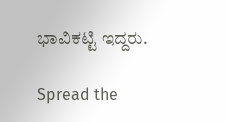ಭಾವಿಕಟ್ಟಿ ಇದ್ದರು.

Spread the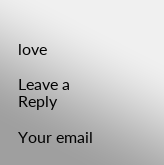love

Leave a Reply

Your email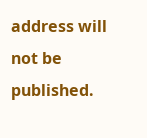address will not be published.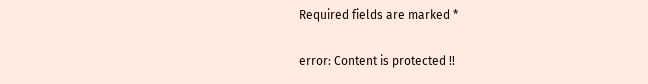Required fields are marked *

error: Content is protected !!